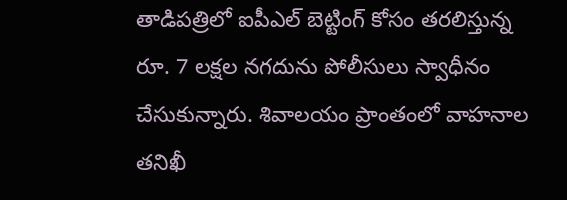తాడిపత్రిలో ఐపీఎల్ బెట్టింగ్ కోసం తరలిస్తున్న రూ. 7 లక్షల నగదును పోలీసులు స్వాధీనం చేసుకున్నారు. శివాలయం ప్రాంతంలో వాహనాల తనిఖీ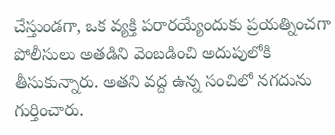చేస్తుండగా, ఒక వ్యక్తి పరారయ్యేందుకు ప్రయత్నించగా పోలీసులు అతడిని వెంబడించి అదుపులోకి తీసుకున్నారు. అతని వద్ద ఉన్న సంచిలో నగదును గుర్తించారు.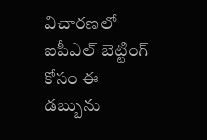విచారణలో ఐపీఎల్ బెట్టింగ్ కోసం ఈ డబ్బును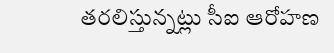తరలిస్తున్నట్లు సీఐ ఆరోహణ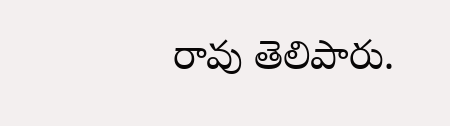రావు తెలిపారు.